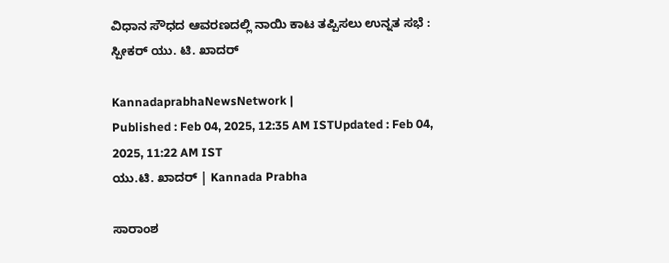ವಿಧಾನ ಸೌಧದ ಆವರಣದಲ್ಲಿ ನಾಯಿ ಕಾಟ ತಪ್ಪಿಸಲು ಉನ್ನತ ಸಭೆ : ಸ್ಪೀಕರ್‌ ಯು. ಟಿ. ಖಾದರ್

KannadaprabhaNewsNetwork |
Published : Feb 04, 2025, 12:35 AM ISTUpdated : Feb 04, 2025, 11:22 AM IST
ಯು.ಟಿ. ಖಾದರ್‌ | Kannada Prabha

ಸಾರಾಂಶ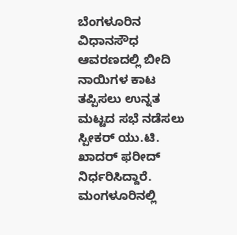ಬೆಂಗಳೂರಿನ ವಿಧಾನಸೌಧ ಆವರಣದಲ್ಲಿ ಬೀದಿ ನಾಯಿಗಳ ಕಾಟ ತಪ್ಪಿಸಲು ಉನ್ನತ ಮಟ್ಟದ ಸಭೆ ನಡೆಸಲು ಸ್ಪೀಕರ್‌ ಯು.ಟಿ. ಖಾದರ್‌ ಫರೀದ್‌ ನಿರ್ಧರಿಸಿದ್ದಾರೆ. ಮಂಗಳೂರಿನಲ್ಲಿ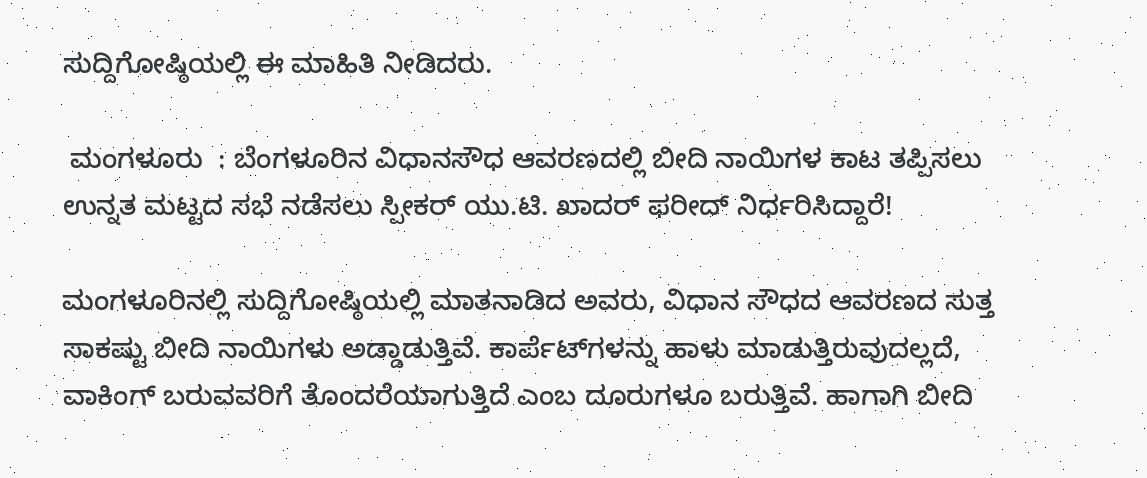ಸುದ್ದಿಗೋಷ್ಠಿಯಲ್ಲಿ ಈ ಮಾಹಿತಿ ನೀಡಿದರು.

 ಮಂಗಳೂರು  : ಬೆಂಗಳೂರಿನ ವಿಧಾನಸೌಧ ಆವರಣದಲ್ಲಿ ಬೀದಿ ನಾಯಿಗಳ ಕಾಟ ತಪ್ಪಿಸಲು ಉನ್ನತ ಮಟ್ಟದ ಸಭೆ ನಡೆಸಲು ಸ್ಪೀಕರ್‌ ಯು.ಟಿ. ಖಾದರ್‌ ಫರೀದ್‌ ನಿರ್ಧರಿಸಿದ್ದಾರೆ!

ಮಂಗಳೂರಿನಲ್ಲಿ ಸುದ್ದಿಗೋಷ್ಠಿಯಲ್ಲಿ ಮಾತನಾಡಿದ ಅವರು, ವಿಧಾನ ಸೌಧದ ಆವರಣದ ಸುತ್ತ ಸಾಕಷ್ಟು ಬೀದಿ ನಾಯಿಗಳು ಅಡ್ಡಾಡುತ್ತಿವೆ. ಕಾರ್ಪೆಟ್‌ಗಳನ್ನು ಹಾಳು ಮಾಡುತ್ತಿರುವುದಲ್ಲದೆ, ವಾಕಿಂಗ್‌ ಬರುವವರಿಗೆ ತೊಂದರೆಯಾಗುತ್ತಿದೆ ಎಂಬ ದೂರುಗಳೂ ಬರುತ್ತಿವೆ. ಹಾಗಾಗಿ ಬೀದಿ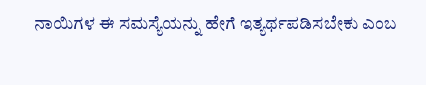ನಾಯಿಗಳ ಈ ಸಮಸ್ಯೆಯನ್ನು ಹೇಗೆ ಇತ್ಯರ್ಥಪಡಿಸಬೇಕು ಎಂಬ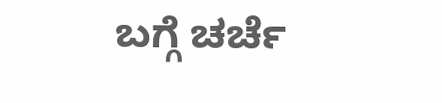ಬಗ್ಗೆ ಚರ್ಚೆ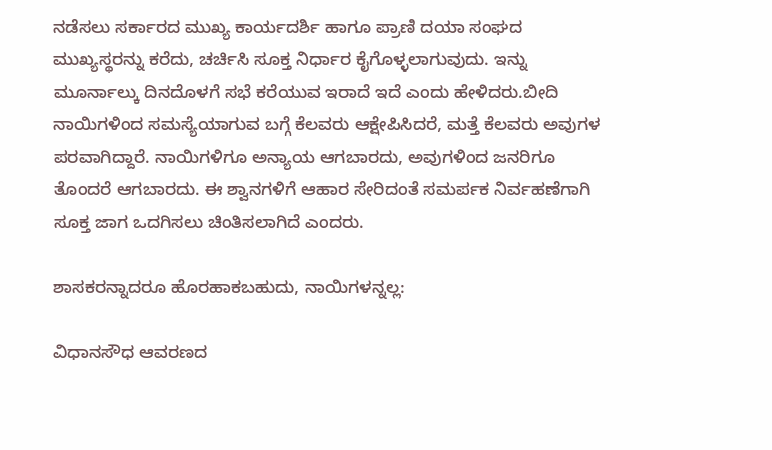ನಡೆಸಲು ಸರ್ಕಾರದ ಮುಖ್ಯ ಕಾರ್ಯದರ್ಶಿ ಹಾಗೂ ಪ್ರಾಣಿ ದಯಾ ಸಂಘದ ಮುಖ್ಯಸ್ಥರನ್ನು ಕರೆದು, ಚರ್ಚಿಸಿ ಸೂಕ್ತ ನಿರ್ಧಾರ ಕೈಗೊಳ್ಳಲಾಗುವುದು. ಇನ್ನು ಮೂರ್ನಾಲ್ಕು ದಿನದೊಳಗೆ ಸಭೆ ಕರೆಯುವ ಇರಾದೆ ಇದೆ ಎಂದು ಹೇಳಿದರು.ಬೀದಿ ನಾಯಿಗಳಿಂದ ಸಮಸ್ಯೆಯಾಗುವ ಬಗ್ಗೆ ಕೆಲವರು ಆಕ್ಷೇಪಿಸಿದರೆ, ಮತ್ತೆ ಕೆಲವರು ಅವುಗಳ ಪರವಾಗಿದ್ದಾರೆ. ನಾಯಿಗಳಿಗೂ ಅನ್ಯಾಯ ಆಗಬಾರದು, ಅವುಗಳಿಂದ ಜನರಿಗೂ ತೊಂದರೆ ಆಗಬಾರದು. ಈ ಶ್ವಾನಗಳಿಗೆ ಆಹಾರ ಸೇರಿದಂತೆ ಸಮರ್ಪಕ ನಿರ್ವಹಣೆಗಾಗಿ ಸೂಕ್ತ ಜಾಗ ಒದಗಿಸಲು ಚಿಂತಿಸಲಾಗಿದೆ ಎಂದರು.

ಶಾಸಕರನ್ನಾದರೂ ಹೊರಹಾಕಬಹುದು, ನಾಯಿಗಳನ್ನಲ್ಲ:

ವಿಧಾನಸೌಧ ಆವರಣದ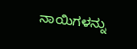ನಾಯಿಗಳನ್ನು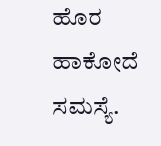ಹೊರ ಹಾಕೋದೆ ಸಮಸ್ಯೆ.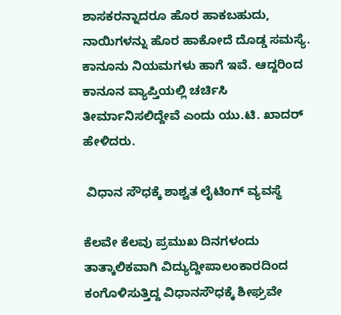ಶಾಸಕರನ್ನಾದರೂ ಹೊರ ಹಾಕಬಹುದು, ನಾಯಿಗಳನ್ನು ಹೊರ ಹಾಕೋದೆ ದೊಡ್ಡ ಸಮಸ್ಯೆ. ಕಾನೂನು ನಿಯಮಗಳು ಹಾಗೆ ಇವೆ. ಆದ್ದರಿಂದ ಕಾನೂನ ವ್ಯಾಪ್ತಿಯಲ್ಲಿ ಚರ್ಚಿಸಿ ತೀರ್ಮಾನಿಸಲಿದ್ದೇವೆ ಎಂದು ಯು.ಟಿ. ಖಾದರ್‌ ಹೇಳಿದರು.

 ವಿಧಾನ ಸೌಧಕ್ಕೆ ಶಾಶ್ವತ ಲೈಟಿಂಗ್‌ ವ್ಯವಸ್ಥೆ

ಕೆಲವೇ ಕೆಲವು ಪ್ರಮುಖ ದಿನಗಳಂದು ತಾತ್ಕಾಲಿಕವಾಗಿ ವಿದ್ಯುದ್ದೀಪಾಲಂಕಾರದಿಂದ ಕಂಗೊಳಿಸುತ್ತಿದ್ದ ವಿಧಾನಸೌಧಕ್ಕೆ ಶೀಘ್ರವೇ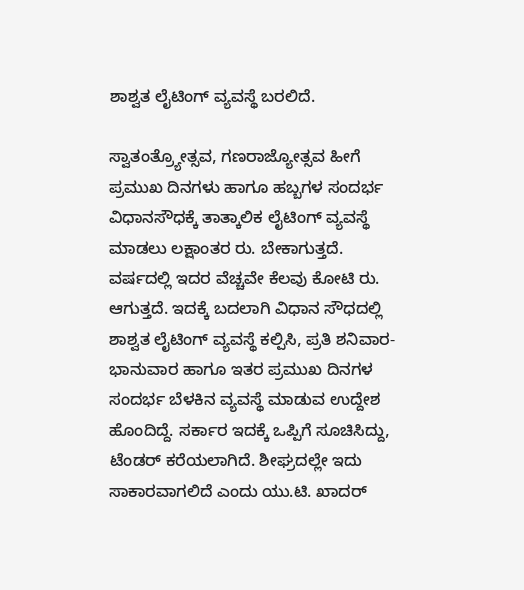ಶಾಶ್ವತ ಲೈಟಿಂಗ್‌ ವ್ಯವಸ್ಥೆ ಬರಲಿದೆ.

ಸ್ವಾತಂತ್ರ್ಯೋತ್ಸವ, ಗಣರಾಜ್ಯೋತ್ಸವ ಹೀಗೆ ಪ್ರಮುಖ ದಿನಗಳು ಹಾಗೂ ಹಬ್ಬಗಳ ಸಂದರ್ಭ ವಿಧಾನಸೌಧಕ್ಕೆ ತಾತ್ಕಾಲಿಕ ಲೈಟಿಂಗ್‌ ವ್ಯವಸ್ಥೆ ಮಾಡಲು ಲಕ್ಷಾಂತರ ರು. ಬೇಕಾಗುತ್ತದೆ. ವರ್ಷದಲ್ಲಿ ಇದರ ವೆಚ್ಚವೇ ಕೆಲವು ಕೋಟಿ ರು. ಆಗುತ್ತದೆ. ಇದಕ್ಕೆ ಬದಲಾಗಿ ವಿಧಾನ ಸೌಧದಲ್ಲಿ ಶಾಶ್ವತ ಲೈಟಿಂಗ್‌ ವ್ಯವಸ್ಥೆ ಕಲ್ಪಿಸಿ, ಪ್ರತಿ ಶನಿವಾರ- ಭಾನುವಾರ ಹಾಗೂ ಇತರ ಪ್ರಮುಖ ದಿನಗಳ ಸಂದರ್ಭ ಬೆಳಕಿನ ವ್ಯವಸ್ಥೆ ಮಾಡುವ ಉದ್ದೇಶ ಹೊಂದಿದ್ದೆ. ಸರ್ಕಾರ ಇದಕ್ಕೆ ಒಪ್ಪಿಗೆ ಸೂಚಿಸಿದ್ದು, ಟೆಂಡರ್‌ ಕರೆಯಲಾಗಿದೆ. ಶೀಘ್ರದಲ್ಲೇ ಇದು ಸಾಕಾರವಾಗಲಿದೆ ಎಂದು ಯು.ಟಿ. ಖಾದರ್‌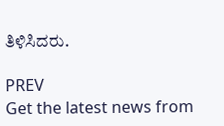ತಿಳಿಸಿದರು.

PREV
Get the latest news from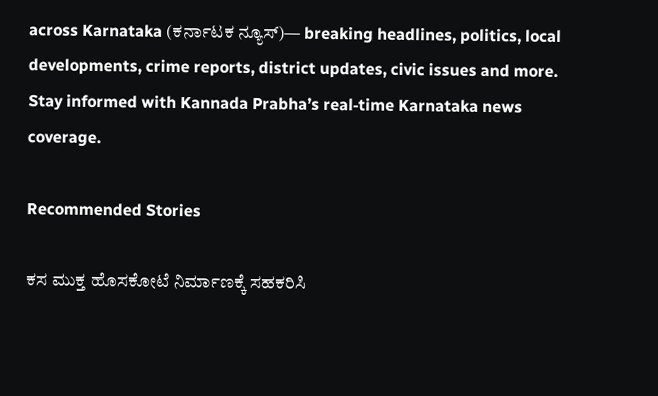across Karnataka (ಕರ್ನಾಟಕ ನ್ಯೂಸ್)— breaking headlines, politics, local developments, crime reports, district updates, civic issues and more. Stay informed with Kannada Prabha’s real‑time Karnataka news coverage.

Recommended Stories

ಕಸ ಮುಕ್ತ ಹೊಸಕೋಟೆ ನಿರ್ಮಾಣಕ್ಕೆ ಸಹಕರಿಸಿ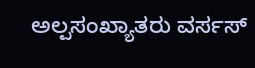ಅಲ್ಪಸಂಖ್ಯಾತರು ವರ್ಸಸ್‌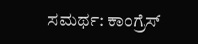ಸಮರ್ಥ: ಕಾಂಗ್ರೆಸ್‌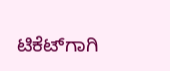ಟಿಕೆಟ್‌ಗಾಗಿ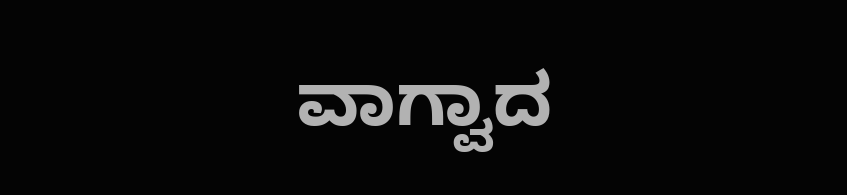ವಾಗ್ವಾದ